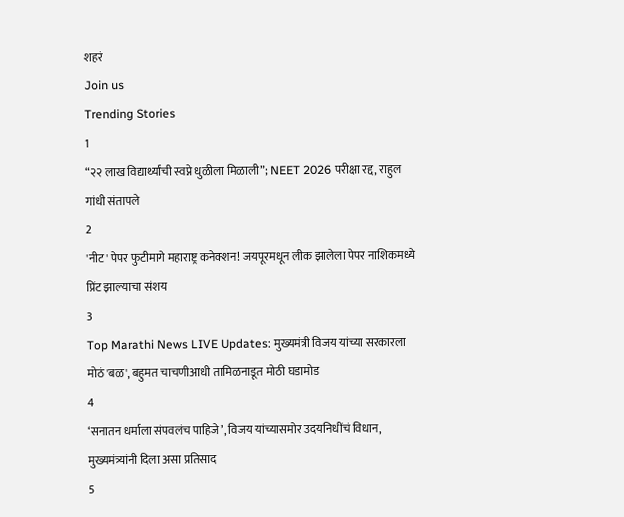शहरं
Join us
Trending Stories
1
“२२ लाख विद्यार्थ्यांची स्वप्ने धुळीला मिळाली”; NEET 2026 परीक्षा रद्द, राहुल गांधी संतापले
2
'नीट' पेपर फुटीमागे महाराष्ट्र कनेक्शन! जयपूरमधून लीक झालेला पेपर नाशिकमध्ये प्रिंट झाल्याचा संशय
3
Top Marathi News LIVE Updates: मुख्यमंत्री विजय यांच्या सरकारला मोठं 'बळ', बहुमत चाचणीआधी तामिळनाडूत मोठी घडामोड
4
‘सनातन धर्माला संपवलंच पाहिजे’, विजय यांच्यासमोर उदयनिधींचं विधान, मुख्यमंत्र्यांनी दिला असा प्रतिसाद
5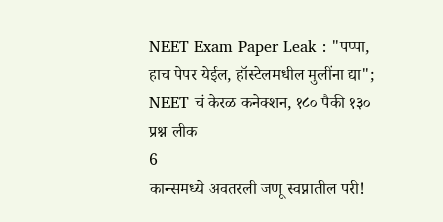NEET Exam Paper Leak : "पप्पा, हाच पेपर येईल, हॉस्टेलमधील मुलींना द्या"; NEET चं केरळ कनेक्शन, १८० पैकी १३० प्रश्न लीक
6
कान्समध्ये अवतरली जणू स्वप्नातील परी!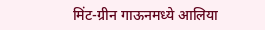मिंट-ग्रीन गाऊनमध्ये आलिया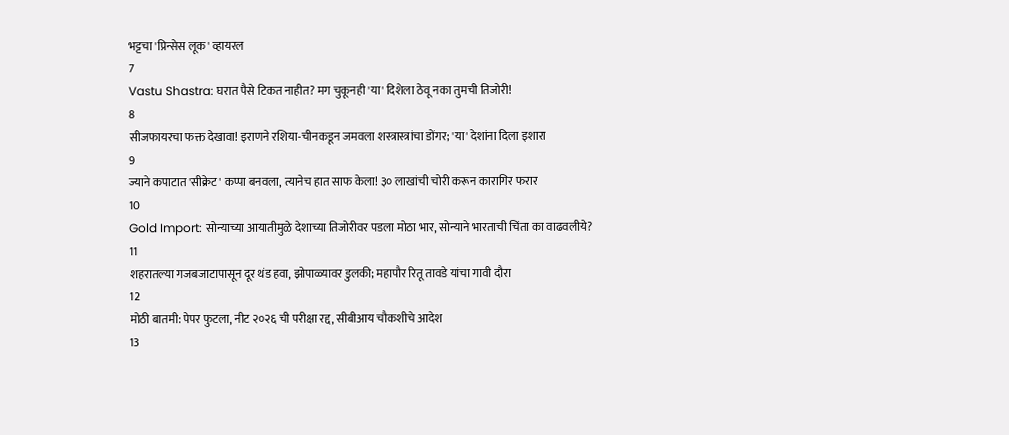भट्टचा 'प्रिन्सेस लूक' व्हायरल
7
Vastu Shastra: घरात पैसे टिकत नाहीत? मग चुकूनही 'या' दिशेला ठेवू नका तुमची तिजोरी!
8
सीजफायरचा फक्त देखावा! इराणने रशिया-चीनकडून जमवला शस्त्रास्त्रांचा डोंगर; 'या' देशांना दिला इशारा
9
ज्याने कपाटात 'सीक्रेट' कप्पा बनवला, त्यानेच हात साफ केला! ३० लाखांची चोरी करून कारागिर फरार
10
Gold Import: सोन्याच्या आयातीमुळे देशाच्या तिजोरीवर पडला मोठा भार, सोन्याने भारताची चिंता का वाढवलीये?
11
शहरातल्या गजबजाटापासून दूर थंड हवा, झोपाळ्यावर डुलकी; महापौर रितू तावडे यांचा गावी दौरा
12
मोठी बातमी: पेपर फुटला, नीट २०२६ ची परीक्षा रद्द, सीबीआय चौकशीचे आदेश
13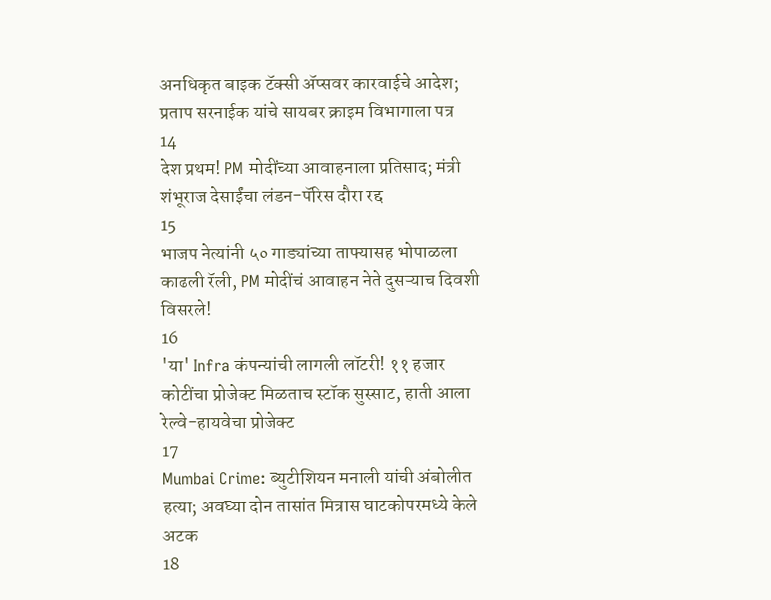अनधिकृत बाइक टॅक्सी ॲप्सवर कारवाईचे आदेश; प्रताप सरनाईक यांचे सायबर क्राइम विभागाला पत्र
14
देश प्रथम! PM मोदींच्या आवाहनाला प्रतिसाद; मंत्री शंभूराज देसाईंचा लंडन-पॅरिस दौरा रद्द
15
भाजप नेत्यांनी ५० गाड्यांच्या ताफ्यासह भोपाळला काढली रॅली, PM मोदींचं आवाहन नेते दुसऱ्याच दिवशी विसरले!
16
'या' Infra कंपन्यांची लागली लॉटरी! ११ हजार कोटींचा प्रोजेक्ट मिळताच स्टॉक सुस्साट, हाती आला रेल्वे-हायवेचा प्रोजेक्ट
17
Mumbai Crime: ब्युटीशियन मनाली यांची अंबोलीत हत्या; अवघ्या दोन तासांत मित्रास घाटकोपरमध्ये केले अटक
18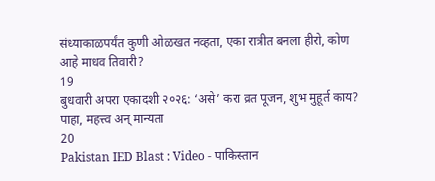संध्याकाळपर्यंत कुणी ओळखत नव्हता, एका रात्रीत बनला हीरो, कोण आहे माधव तिवारी?
19
बुधवारी अपरा एकादशी २०२६: ‘असे’ करा व्रत पूजन, शुभ मुहूर्त काय? पाहा, महत्त्व अन् मान्यता
20
Pakistan IED Blast : Video - पाकिस्तान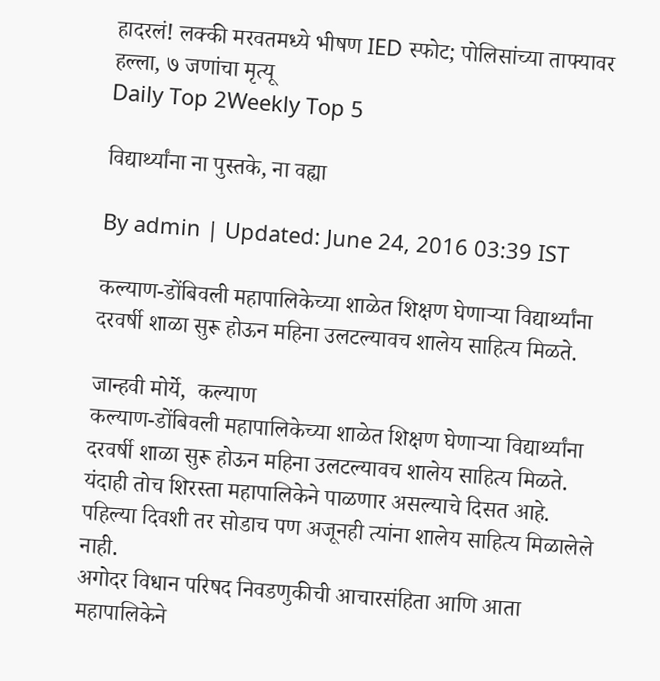हादरलं! लक्की मरवतमध्ये भीषण IED स्फोट; पोलिसांच्या ताफ्यावर हल्ला, ७ जणांचा मृत्यू
Daily Top 2Weekly Top 5

विद्यार्थ्यांना ना पुस्तके, ना वह्या

By admin | Updated: June 24, 2016 03:39 IST

कल्याण-डोंबिवली महापालिकेच्या शाळेत शिक्षण घेणाऱ्या विद्यार्थ्यांना दरवर्षी शाळा सुरू होऊन महिना उलटल्यावच शालेय साहित्य मिळते.

जान्हवी मोर्ये,  कल्याण
कल्याण-डोंबिवली महापालिकेच्या शाळेत शिक्षण घेणाऱ्या विद्यार्थ्यांना दरवर्षी शाळा सुरू होऊन महिना उलटल्यावच शालेय साहित्य मिळते. यंदाही तोच शिरस्ता महापालिकेने पाळणार असल्याचे दिसत आहे. पहिल्या दिवशी तर सोडाच पण अजूनही त्यांना शालेय साहित्य मिळालेले नाही.
अगोदर विधान परिषद निवडणुकीची आचारसंहिता आणि आता महापालिकेने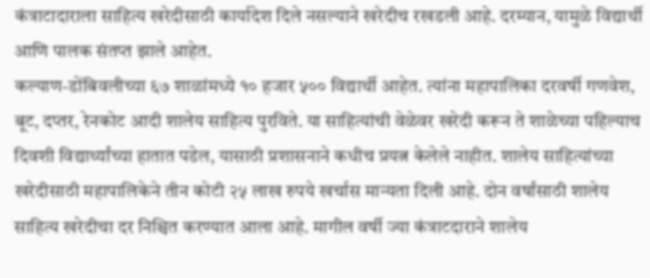कंत्राटादाराला साहित्य खरेदीसाठी कार्यादेश दिले नसल्याने खरेदीच रखडली आहे. दरम्यान, यामुळे विद्यार्थी आणि पालक संतप्त झाले आहेत.
कल्याण-डोंबिवलीच्या ६७ शाळांमध्ये १० हजार ५०० विद्यार्थी आहेत. त्यांना महापालिका दरवर्षी गणवेश, बूट, दप्तर, रेनकोट आदी शालेय साहित्य पुरविते. या साहित्यांची वेळेवर खरेदी करून ते शाळेच्या पहिल्याच दिवशी विद्यार्थ्यांच्या हातात पडेल, यासाठी प्रशासनाने कधीच प्रयत्न केलेले नाहीत. शालेय साहित्यांच्या खरेदीसाठी महापालिकेने तीन कोटी २५ लाख रुपये खर्चास मान्यता दिली आहे. दोन वर्षांसाठी शालेय साहित्य खरेदीचा दर निश्चित करण्यात आला आहे. मागील वर्षी ज्या कंत्राटदाराने शालेय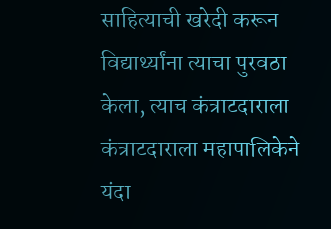साहित्याची खरेदी करून विद्यार्थ्यांना त्याचा पुरवठा केला, त्याच कंत्राटदाराला कंत्राटदाराला महापालिकेने यंदा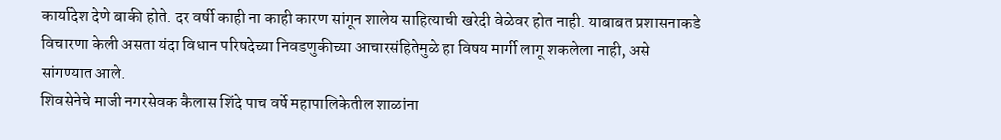कार्यादेश देणे बाकी होते. दर वर्षी काही ना काही कारण सांगून शालेय साहित्याची खरेदी वेळेवर होत नाही. याबाबत प्रशासनाकडे विचारणा केली असता यंदा विधान परिषदेच्या निवडणुकीच्या आचारसंहितेमुळे हा विषय मार्गी लागू शकलेला नाही, असे सांगण्यात आले.
शिवसेनेचे माजी नगरसेवक कैलास शिंदे पाच वर्षे महापालिकेतील शाळांना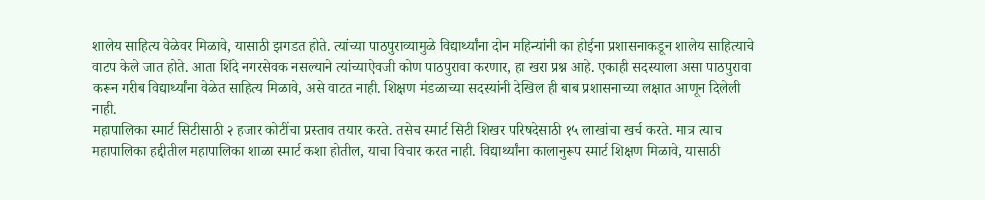शालेय साहित्य वेळेवर मिळावे, यासाठी झगडत होते. त्यांच्या पाठपुराव्यामुळे विद्यार्थ्यांना दोन महिन्यांनी का होईना प्रशासनाकडून शालेय साहित्याचे वाटप केले जात होते. आता शिंदे नगरसेवक नसल्याने त्यांच्याऐवजी कोण पाठपुरावा करणार, हा खरा प्रश्न आहे. एकाही सदस्याला असा पाठपुरावा करून गरीब विद्यार्थ्यांना वेळेत साहित्य मिळावे, असे वाटत नाही. शिक्षण मंडळाच्या सदस्यांनी देखिल ही बाब प्रशासनाच्या लक्षात आणून दिलेली नाही.
महापालिका स्मार्ट सिटीसाठी २ हजार कोटींचा प्रस्ताव तयार करते. तसेच स्मार्ट सिटी शिखर परिषदेसाठी १५ लाखांचा खर्च करते. मात्र त्याच महापालिका हद्दीतील महापालिका शाळा स्मार्ट कशा होतील, याचा विचार करत नाही. विद्यार्थ्यांना कालानुरूप स्मार्ट शिक्षण मिळावे, यासाठी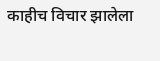काहीच विचार झालेला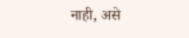नाही, असे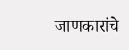जाणकारांचे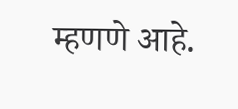म्हणणे आहे.